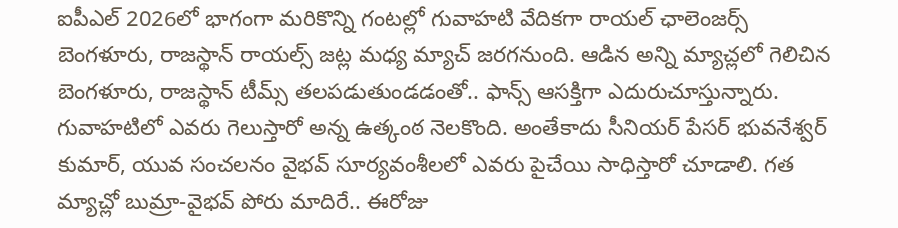ఐపీఎల్ 2026లో భాగంగా మరికొన్ని గంటల్లో గువాహటి వేదికగా రాయల్ ఛాలెంజర్స్ బెంగళూరు, రాజస్థాన్ రాయల్స్ జట్ల మధ్య మ్యాచ్ జరగనుంది. ఆడిన అన్ని మ్యాచ్లలో గెలిచిన బెంగళూరు, రాజస్థాన్ టీమ్స్ తలపడుతుండడంతో.. ఫాన్స్ ఆసక్తిగా ఎదురుచూస్తున్నారు. గువాహటిలో ఎవరు గెలుస్తారో అన్న ఉత్కంఠ నెలకొంది. అంతేకాదు సీనియర్ పేసర్ భువనేశ్వర్ కుమార్, యువ సంచలనం వైభవ్ సూర్యవంశీలలో ఎవరు పైచేయి సాధిస్తారో చూడాలి. గత మ్యాచ్లో బుమ్రా-వైభవ్ పోరు మాదిరే.. ఈరోజు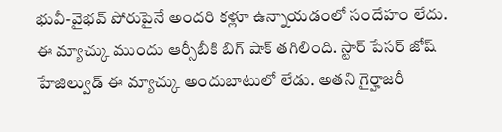భువీ-వైభవ్ పోరుపైనే అందరి కళ్లూ ఉన్నాయడంలో సందేహం లేదు.
ఈ మ్యాచ్కు ముందు ఆర్సీబీకి బిగ్ షాక్ తగిలింది. స్టార్ పేసర్ జోష్ హేజిల్వుడ్ ఈ మ్యాచ్కు అందుబాటులో లేడు. అతని గైర్హాజరీ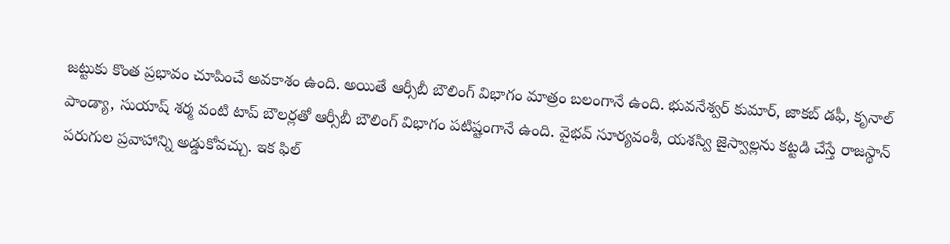జట్టుకు కొంత ప్రభావం చూపించే అవకాశం ఉంది. అయితే ఆర్సీబీ బౌలింగ్ విభాగం మాత్రం బలంగానే ఉంది. భువనేశ్వర్ కుమార్, జాకబ్ డఫీ, కృనాల్ పాండ్యా, సుయాష్ శర్మ వంటి టాప్ బౌలర్లతో ఆర్సీబీ బౌలింగ్ విభాగం పటిష్టంగానే ఉంది. వైభవ్ సూర్యవంశీ, యశస్వి జైస్వాల్లను కట్టడి చేస్తే రాజస్థాన్ పరుగుల ప్రవాహాన్ని అడ్డుకోవచ్చు. ఇక ఫిల్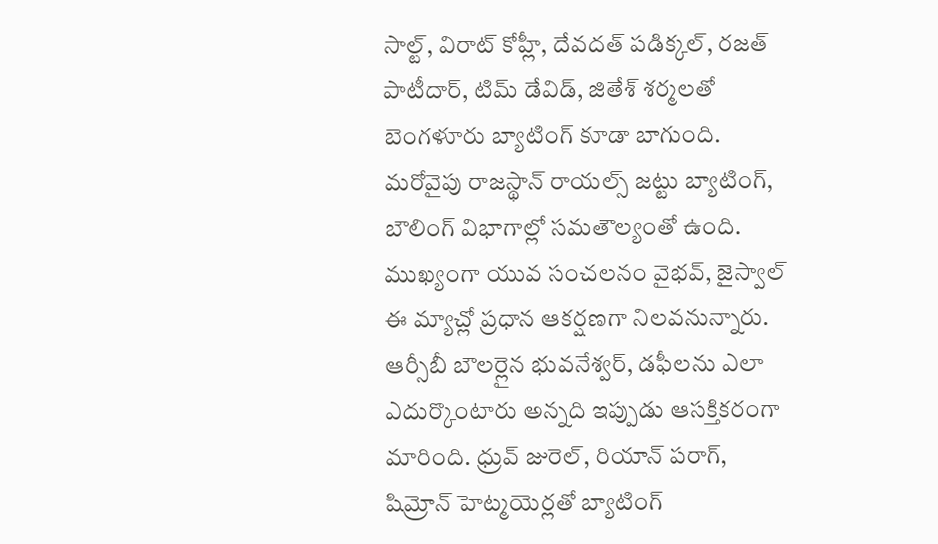సాల్ట్, విరాట్ కోహ్లీ, దేవదత్ పడిక్కల్, రజత్ పాటీదార్, టిమ్ డేవిడ్, జితేశ్ శర్మలతో బెంగళూరు బ్యాటింగ్ కూడా బాగుంది.
మరోవైపు రాజస్థాన్ రాయల్స్ జట్టు బ్యాటింగ్, బౌలింగ్ విభాగాల్లో సమతౌల్యంతో ఉంది. ముఖ్యంగా యువ సంచలనం వైభవ్, జైస్వాల్ ఈ మ్యాచ్లో ప్రధాన ఆకర్షణగా నిలవనున్నారు. ఆర్సీబీ బౌలర్లైన భువనేశ్వర్, డఫీలను ఎలా ఎదుర్కొంటారు అన్నది ఇప్పుడు ఆసక్తికరంగా మారింది. ధ్రువ్ జురెల్, రియాన్ పరాగ్, షిమ్రోన్ హెట్మయెర్లతో బ్యాటింగ్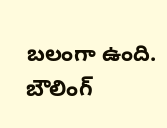బలంగా ఉంది. బౌలింగ్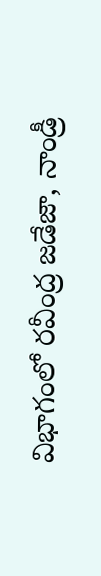విభాగంలో రవీంద్ర జడేజా, నాండ్రీ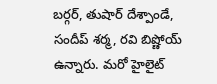బర్గర్, తుషార్ దేశ్పాండే, సందీప్ శర్మ, రవి బిష్ణోయ్ ఉన్నారు. మరో హైలైట్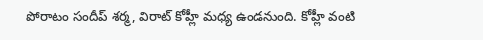పోరాటం సందీప్ శర్మ, విరాట్ కోహ్లీ మధ్య ఉండనుంది. కోహ్లీ వంటి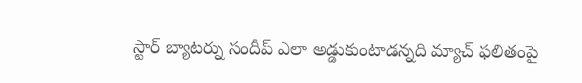స్టార్ బ్యాటర్ను సందీప్ ఎలా అడ్డుకుంటాడన్నది మ్యాచ్ ఫలితంపై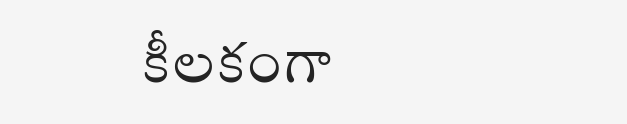కీలకంగా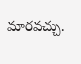మారవచ్చు.